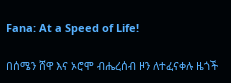Fana: At a Speed of Life!

በሰሜን ሸዋ እና ኦሮሞ ብሔረሰብ ዞን ለተፈናቀሉ ዜጎች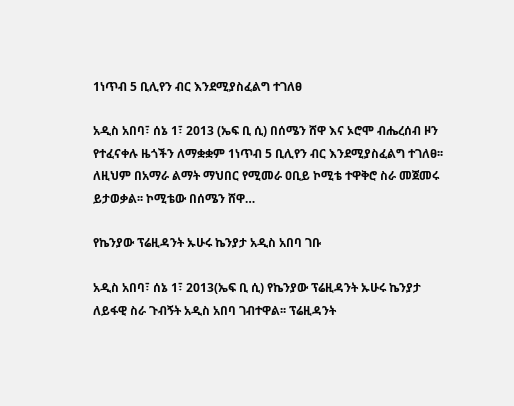1ነጥብ 5 ቢሊየን ብር እንደሚያስፈልግ ተገለፀ

አዲስ አበባ፣ ሰኔ 1፣ 2013 (ኤፍ ቢ ሲ) በሰሜን ሸዋ እና ኦሮሞ ብሔረሰብ ዞን የተፈናቀሉ ዜጎችን ለማቋቋም 1ነጥብ 5 ቢሊየን ብር እንደሚያስፈልግ ተገለፀ፡፡ ለዚህም በአማራ ልማት ማህበር የሚመራ ዐቢይ ኮሚቴ ተዋቅሮ ስራ መጀመሩ ይታወቃል፡፡ ኮሚቴው በሰሜን ሸዋ…

የኬንያው ፕሬዚዳንት ኡሁሩ ኬንያታ አዲስ አበባ ገቡ

አዲስ አበባ፣ ሰኔ 1፣ 2013(ኤፍ ቢ ሲ) የኬንያው ፕሬዚዳንት ኡሁሩ ኬንያታ ለይፋዊ ስራ ጉብኝት አዲስ አበባ ገብተዋል፡፡ ፕሬዚዳንት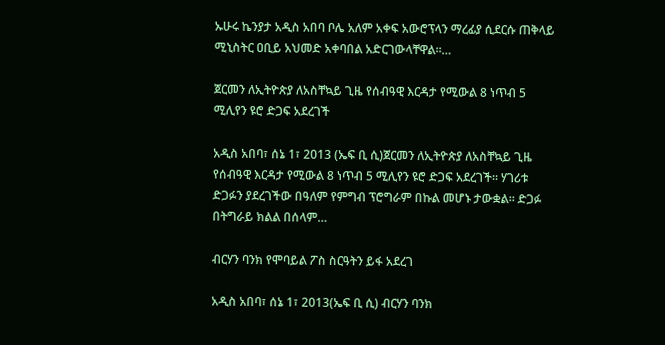ኡሁሩ ኬንያታ አዲስ አበባ ቦሌ አለም አቀፍ አውሮፕላን ማረፊያ ሲደርሱ ጠቅላይ ሚኒስትር ዐቢይ አህመድ አቀባበል አድርገውላቸዋል፡፡…

ጀርመን ለኢትዮጵያ ለአስቸኳይ ጊዜ የሰብዓዊ እርዳታ የሚውል 8 ነጥብ 5 ሚሊየን ዩሮ ድጋፍ አደረገች

አዲስ አበባ፣ ሰኔ 1፣ 2013 (ኤፍ ቢ ሲ)ጀርመን ለኢትዮጵያ ለአስቸኳይ ጊዜ የሰብዓዊ እርዳታ የሚውል 8 ነጥብ 5 ሚሊየን ዩሮ ድጋፍ አደረገች፡፡ ሃገሪቱ ድጋፉን ያደረገችው በዓለም የምግብ ፕሮግራም በኩል መሆኑ ታውቋል፡፡ ድጋፉ በትግራይ ክልል በሰላም…

ብርሃን ባንክ የሞባይል ፖስ ስርዓትን ይፋ አደረገ

አዲስ አበባ፣ ሰኔ 1፣ 2013(ኤፍ ቢ ሲ) ብርሃን ባንክ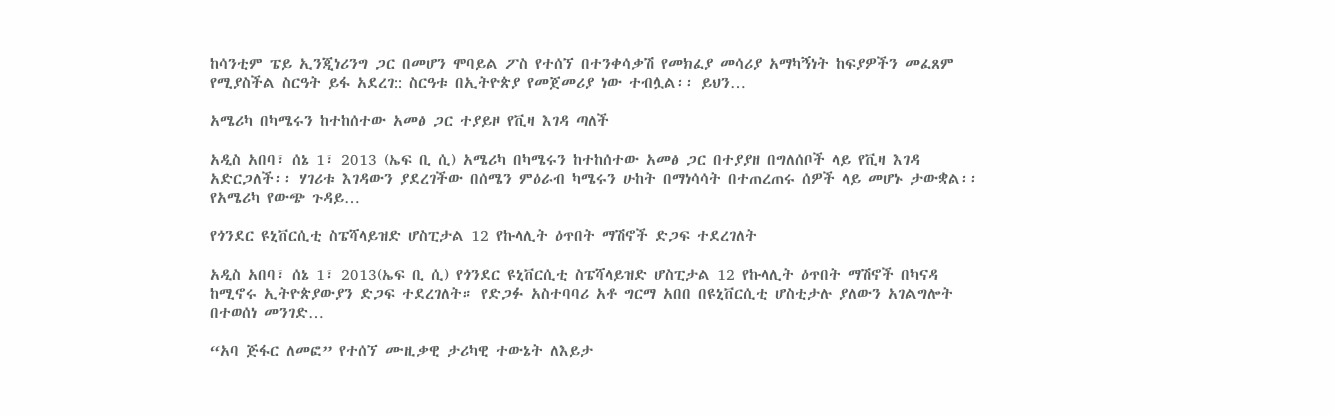ከሳንቲም ፔይ ኢንጂነሪንግ ጋር በመሆን ሞባይል ፖስ የተሰኘ በተንቀሳቃሽ የመክፈያ መሳሪያ አማካኝነት ከፍያዎችን መፈጸም የሚያስችል ስርዓት ይፋ አደረገ:: ስርዓቱ በኢትዮጵያ የመጀመሪያ ነው ተብሏል፡፡ ይህን…

አሜሪካ በካሜሩን ከተከሰተው አመፅ ጋር ተያይዞ የቪዛ እገዳ ጣለች

አዲስ አበባ፣ ሰኔ 1፣ 2013 (ኤፍ ቢ ሲ) አሜሪካ በካሜሩን ከተከሰተው አመፅ ጋር በተያያዘ በግለሰቦች ላይ የቪዛ እገዳ አድርጋለች፡፡ ሃገሪቱ እገዳውን ያደረገችው በሰሜን ምዕራብ ካሜሩን ሁከት በማነሳሳት በተጠረጠሩ ሰዎች ላይ መሆኑ ታውቋል፡፡ የአሜሪካ የውጭ ጉዳይ…

የጎንደር ዩኒቨርሲቲ ስፔሻላይዝድ ሆስፒታል 12 የኩላሊት ዕጥበት ማሽኖች ድጋፍ ተደረገለት

አዲስ አበባ፣ ሰኔ 1፣ 2013(ኤፍ ቢ ሲ) የጎንደር ዩኒቨርሲቲ ስፔሻላይዝድ ሆስፒታል 12 የኩላሊት ዕጥበት ማሽኖች በካናዳ ከሚኖሩ ኢትዮጵያውያን ድጋፍ ተደረገለት። የድጋፉ አስተባባሪ አቶ ግርማ አበበ በዩኒቨርሲቲ ሆስቲታሉ ያለውን አገልግሎት በተወሰነ መንገድ…

“አባ ጅፋር ለመፎ” የተሰኘ ሙዚቃዊ ታሪካዊ ተውኔት ለእይታ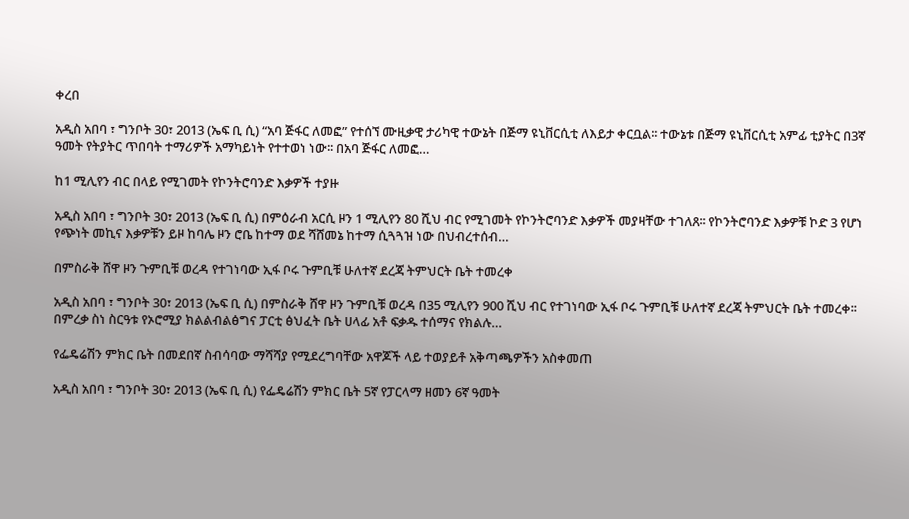ቀረበ

አዲስ አበባ ፣ ግንቦት 30፣ 2013 (ኤፍ ቢ ሲ) “አባ ጅፋር ለመፎ” የተሰኘ ሙዚቃዊ ታሪካዊ ተውኔት በጅማ ዩኒቨርሲቲ ለእይታ ቀርቧል፡፡ ተውኔቱ በጅማ ዩኒቨርሲቲ አምፊ ቲያትር በ3ኛ ዓመት የትያትር ጥበባት ተማሪዎች አማካይነት የተተወነ ነው፡፡ በአባ ጅፋር ለመፎ…

ከ1 ሚሊየን ብር በላይ የሚገመት የኮንትሮባንድ እቃዎች ተያዙ

አዲስ አበባ ፣ ግንቦት 30፣ 2013 (ኤፍ ቢ ሲ) በምዕራብ አርሲ ዞን 1 ሚሊየን 80 ሺህ ብር የሚገመት የኮንትሮባንድ እቃዎች መያዛቸው ተገለጸ፡፡ የኮንትሮባንድ እቃዎቹ ኮድ 3 የሆነ የጭነት መኪና እቃዎቹን ይዞ ከባሌ ዞን ሮቤ ከተማ ወደ ሻሸመኔ ከተማ ሲጓጓዝ ነው በህብረተሰብ…

በምስራቅ ሸዋ ዞን ጉምቢቹ ወረዳ የተገነባው ኢፋ ቦሩ ጉምቢቹ ሁለተኛ ደረጃ ትምህርት ቤት ተመረቀ

አዲስ አበባ ፣ ግንቦት 30፣ 2013 (ኤፍ ቢ ሲ) በምስራቅ ሸዋ ዞን ጉምቢቹ ወረዳ በ35 ሚሊየን 900 ሺህ ብር የተገነባው ኢፋ ቦሩ ጉምቢቹ ሁለተኛ ደረጃ ትምህርት ቤት ተመረቀ፡፡ በምረቃ ስነ ስርዓቱ የኦሮሚያ ክልልብልፅግና ፓርቲ ፅህፈት ቤት ሀላፊ አቶ ፍቃዱ ተሰማና የክልሉ…

የፌዴሬሽን ምክር ቤት በመደበኛ ስብሳባው ማሻሻያ የሚደረግባቸው አዋጆች ላይ ተወያይቶ አቅጣጫዎችን አስቀመጠ

አዲስ አበባ ፣ ግንቦት 30፣ 2013 (ኤፍ ቢ ሲ) የፌዴሬሽን ምክር ቤት 5ኛ የፓርላማ ዘመን 6ኛ ዓመት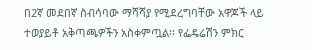በ2ኛ መደበኛ ስብሳባው ማሻሻያ የሚደረግባቸው አዋጆች ላይ ተወያይቶ አቅጣጫዎችን አስቀምጧል፡፡ የፌዴሬሽን ምክር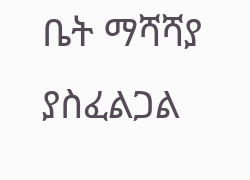ቤት ማሻሻያ ያስፈልጋል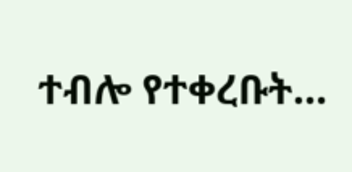ተብሎ የተቀረቡት…